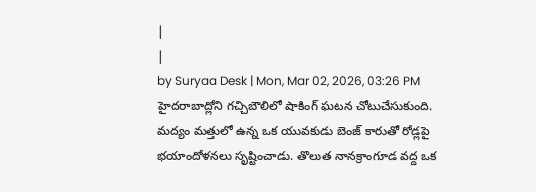|
|
by Suryaa Desk | Mon, Mar 02, 2026, 03:26 PM
హైదరాబాద్లోని గచ్చిబౌలిలో షాకింగ్ ఘటన చోటుచేసుకుంది. మద్యం మత్తులో ఉన్న ఒక యువకుడు బెంజ్ కారుతో రోడ్లపై భయాందోళనలు సృష్టించాడు. తొలుత నానక్రాంగూడ వద్ద ఒక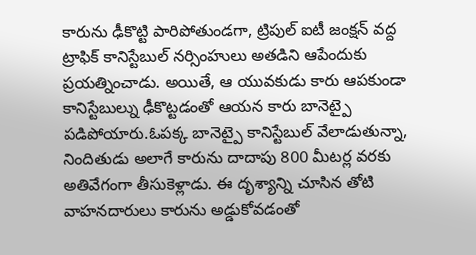కారును ఢీకొట్టి పారిపోతుండగా, ట్రిపుల్ ఐటీ జంక్షన్ వద్ద ట్రాఫిక్ కానిస్టేబుల్ నర్సింహులు అతడిని ఆపేందుకు ప్రయత్నించాడు. అయితే, ఆ యువకుడు కారు ఆపకుండా కానిస్టేబుల్ను ఢీకొట్టడంతో ఆయన కారు బానెట్పై పడిపోయారు.ఓపక్క బానెట్పై కానిస్టేబుల్ వేలాడుతున్నా, నిందితుడు అలాగే కారును దాదాపు 800 మీటర్ల వరకు అతివేగంగా తీసుకెళ్లాడు. ఈ దృశ్యాన్ని చూసిన తోటి వాహనదారులు కారును అడ్డుకోవడంతో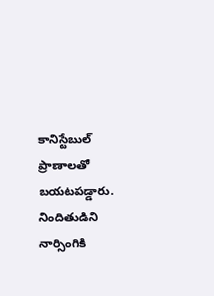కానిస్టేబుల్ ప్రాణాలతో బయటపడ్డారు. నిందితుడిని నార్సింగికి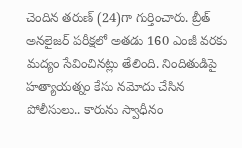చెందిన తరుణ్ (24)గా గుర్తించారు. బ్రీత్ అనలైజర్ పరీక్షలో అతడు 160 ఎంజీ వరకు మద్యం సేవించినట్లు తేలింది. నిందితుడిపై హత్యాయత్నం కేసు నమోదు చేసిన పోలీసులు.. కారును స్వాధీనం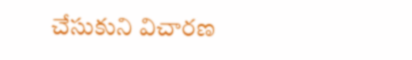చేసుకుని విచారణ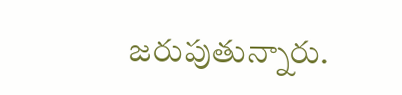జరుపుతున్నారు.